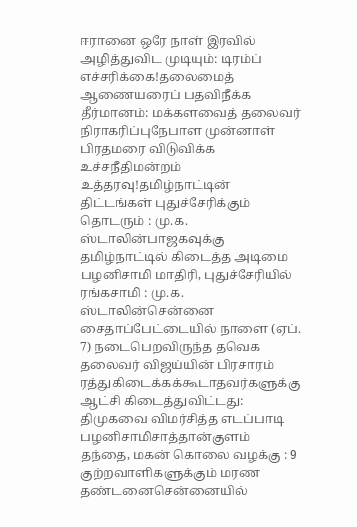ஈரானை ஒரே நாள் இரவில் அழித்துவிட முடியும்: டிரம்ப் எச்சரிக்கை!தலைமைத் ஆணையரைப் பதவிநீக்க தீர்மானம்: மக்களவைத் தலைவர் நிராகரிப்புநேபாள முன்னாள் பிரதமரை விடுவிக்க உச்சநீதிமன்றம் உத்தரவு!தமிழ்நாட்டின் திட்டங்கள் புதுச்சேரிக்கும் தொடரும் : மு.க. ஸ்டாலின்பாஜகவுக்கு தமிழ்நாட்டில் கிடைத்த அடிமை பழனிசாமி மாதிரி, புதுச்சேரியில் ரங்கசாமி : மு.க. ஸ்டாலின்சென்னை சைதாப்பேட்டையில் நாளை (ஏப். 7) நடைபெறவிருந்த தவெக தலைவர் விஜய்யின் பிரசாரம் ரத்துகிடைக்கக்கூடாதவர்களுக்கு ஆட்சி கிடைத்துவிட்டது: திமுகவை விமர்சித்த எடப்பாடி பழனிசாமிசாத்தான்குளம் தந்தை, மகன் கொலை வழக்கு : 9 குற்றவாளிகளுக்கும் மரண தண்டனைசென்னையில்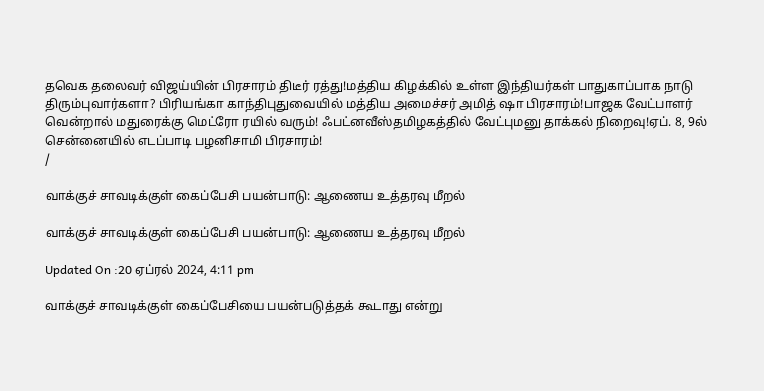தவெக தலைவர் விஜய்யின் பிரசாரம் திடீர் ரத்து!மத்திய கிழக்கில் உள்ள இந்தியர்கள் பாதுகாப்பாக நாடு திரும்புவார்களா? பிரியங்கா காந்திபுதுவையில் மத்திய அமைச்சர் அமித் ஷா பிரசாரம்!பாஜக வேட்பாளர் வென்றால் மதுரைக்கு மெட்ரோ ரயில் வரும்! ஃபட்னவீஸ்தமிழகத்தில் வேட்புமனு தாக்கல் நிறைவு!ஏப். 8, 9ல் சென்னையில் எடப்பாடி பழனிசாமி பிரசாரம்!
/

வாக்குச் சாவடிக்குள் கைப்பேசி பயன்பாடு: ஆணைய உத்தரவு மீறல்

வாக்குச் சாவடிக்குள் கைப்பேசி பயன்பாடு: ஆணைய உத்தரவு மீறல்

Updated On :20 ஏப்ரல் 2024, 4:11 pm

வாக்குச் சாவடிக்குள் கைப்பேசியை பயன்படுத்தக் கூடாது என்று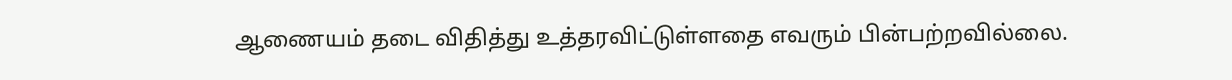ஆணையம் தடை விதித்து உத்தரவிட்டுள்ளதை எவரும் பின்பற்றவில்லை.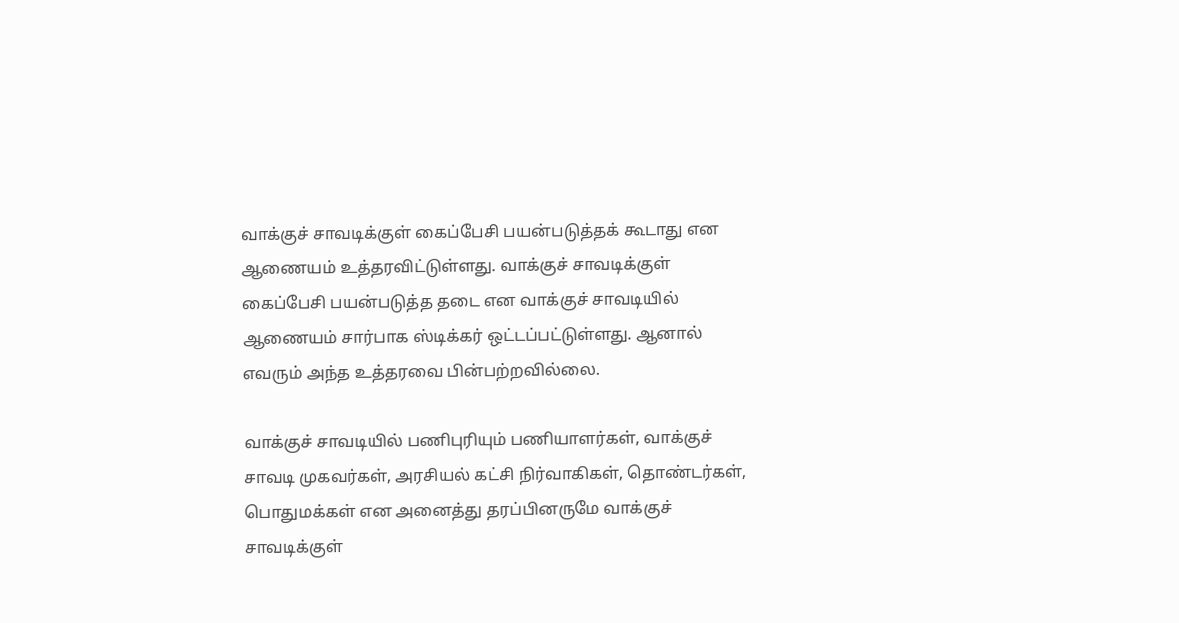வாக்குச் சாவடிக்குள் கைப்பேசி பயன்படுத்தக் கூடாது என ஆணையம் உத்தரவிட்டுள்ளது. வாக்குச் சாவடிக்குள் கைப்பேசி பயன்படுத்த தடை என வாக்குச் சாவடியில் ஆணையம் சார்பாக ஸ்டிக்கர் ஒட்டப்பட்டுள்ளது. ஆனால் எவரும் அந்த உத்தரவை பின்பற்றவில்லை.

வாக்குச் சாவடியில் பணிபுரியும் பணியாளர்கள், வாக்குச் சாவடி முகவர்கள், அரசியல் கட்சி நிர்வாகிகள், தொண்டர்கள், பொதுமக்கள் என அனைத்து தரப்பினருமே வாக்குச் சாவடிக்குள்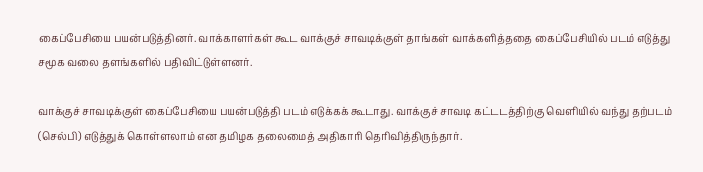கைப்பேசியை பயன்படுத்தினர். வாக்காளர்கள் கூட வாக்குச் சாவடிக்குள் தாங்கள் வாக்களித்ததை கைப்பேசியில் படம் எடுத்து சமூக வலை தளங்களில் பதிவிட்டுள்ளனர்.

வாக்குச் சாவடிக்குள் கைப்பேசியை பயன்படுத்தி படம் எடுக்கக் கூடாது. வாக்குச் சாவடி கட்டடத்திற்கு வெளியில் வந்து தற்படம் (செல்பி) எடுத்துக் கொள்ளலாம் என தமிழக தலைமைத் அதிகாரி தெரிவித்திருந்தார்.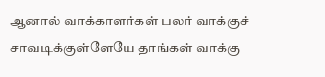ஆனால் வாக்காளர்கள் பலர் வாக்குச் சாவடிக்குள்ளேயே தாங்கள் வாக்கு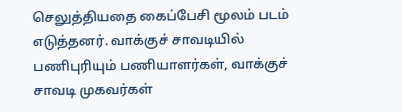செலுத்தியதை கைப்பேசி மூலம் படம் எடுத்தனர். வாக்குச் சாவடியில் பணிபுரியும் பணியாளர்கள், வாக்குச் சாவடி முகவர்கள்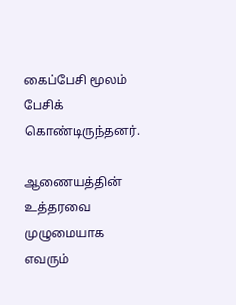கைப்பேசி மூலம் பேசிக் கொண்டிருந்தனர்.

ஆணையத்தின் உத்தரவை முழுமையாக எவரும்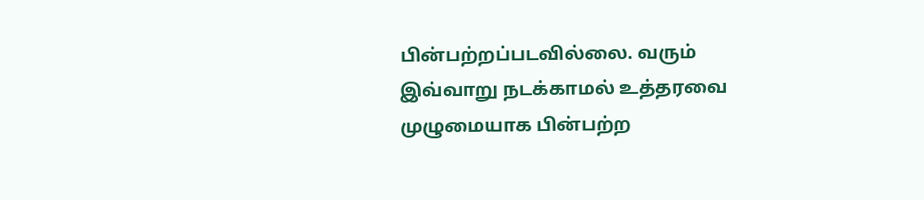பின்பற்றப்படவில்லை. வரும் இவ்வாறு நடக்காமல் உத்தரவை முழுமையாக பின்பற்ற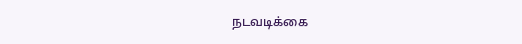நடவடிக்கை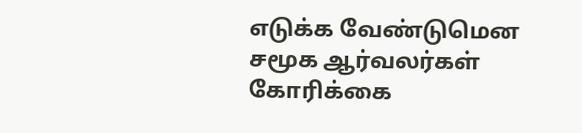எடுக்க வேண்டுமென சமூக ஆர்வலர்கள் கோரிக்கை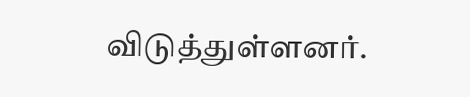விடுத்துள்ளனர்.